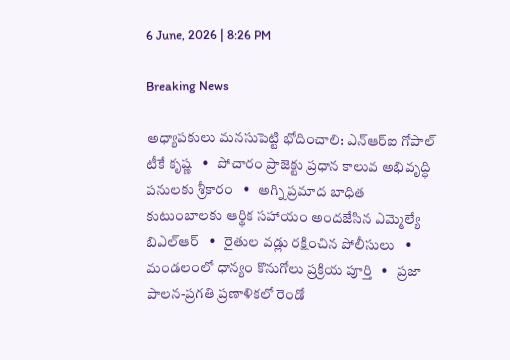6 June, 2026 | 8:26 PM

Breaking News

అధ్యాపకులు మనసుపెట్టి భోదించాలి: ఎన్ఆర్ఐ గోపాల్ టీకే కృష్ణ   •   పోచారం ప్రాజెక్టు ప్రధాన కాలువ అభివృద్ధి పనులకు శ్రీకారం   •   అగ్ని ప్రమాద బాధిత కుటుంబాలకు ఆర్థిక సహాయం అందజేసిన ఎమ్మెల్యే బిఎల్ఆర్   •   రైతుల వడ్లు రక్షించిన పోలీసులు   •   మండలంలో ధాన్యం కొనుగోలు ప్రక్రియ పూర్తి   •   ప్రజా పాలన-ప్రగతి ప్రణాళికలో రెండో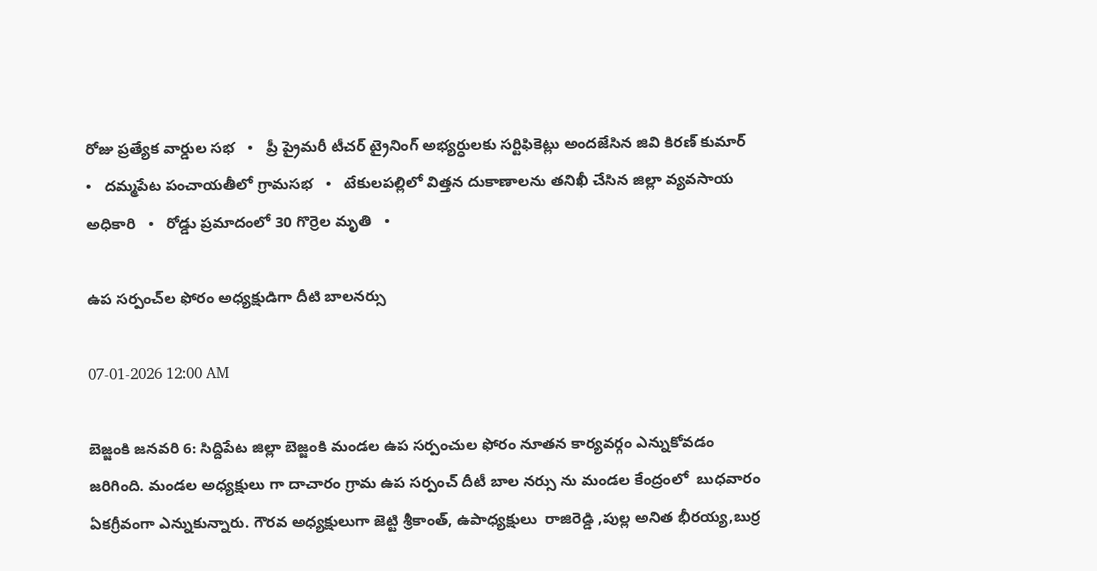రోజు ప్రత్యేక వార్డుల సభ   •   ప్రీ ప్రైమరీ టీచర్ ట్రైనింగ్ అభ్యర్ధులకు సర్టిఫికెట్లు అందజేసిన జివి కిరణ్ కుమార్   •   దమ్మపేట పంచాయతీలో గ్రామసభ   •   టేకులపల్లిలో విత్తన దుకాణాలను తనిఖీ చేసిన జిల్లా వ్యవసాయ అధికారి   •   రోడ్డు ప్రమాదంలో 30 గొర్రెల మృతి   •

ఉప సర్పంచ్‌ల ఫోరం అధ్యక్షుడిగా దీటి బాలనర్సు

07-01-2026 12:00 AM

బెజ్జంకి జనవరి 6: సిద్దిపేట జిల్లా బెజ్జంకి మండల ఉప సర్పంచుల ఫోరం నూతన కార్యవర్గం ఎన్నుకోవడం జరిగింది. మండల అధ్యక్షులు గా దాచారం గ్రామ ఉప సర్పంచ్ దీటీ బాల నర్సు ను మండల కేంద్రంలో  బుధవారం ఏకగ్రీవంగా ఎన్నుకున్నారు. గౌరవ అధ్యక్షులుగా జెట్టి శ్రీకాంత్, ఉపాధ్యక్షులు  రాజిరెడ్డి ,పుల్ల అనిత భీరయ్య,బుర్ర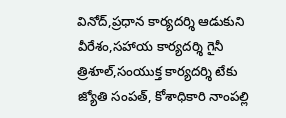వినోద్,ప్రధాన కార్యదర్శి ఆడుకుని వీరేశం,సహాయ కార్యదర్శి గైనీ త్రిశూల్,సంయుక్త కార్యదర్శి టేకు జ్యోతి సంపత్, కోశాధికారి నాంపల్లి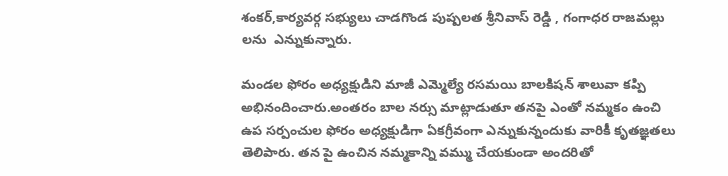శంకర్,కార్యవర్గ సభ్యులు చాడగొండ పుష్పలత శ్రీనివాస్ రెడ్డి , గంగాధర రాజమల్లు లను  ఎన్నుకున్నారు.

మండల ఫోరం అధ్యక్షుడిని మాజీ ఎమ్మెల్యే రసమయి బాలకిషన్ శాలువా కప్పి అభినందించారు.అంతరం బాల నర్సు మాట్లాడుతూ తనపై ఎంతో నమ్మకం ఉంచి  ఉప సర్పంచుల ఫోరం అధ్యక్షుడిగా ఏకగ్రీవంగా ఎన్నుకున్నందుకు వారికీ కృతజ్ఞతలు తెలిపారు. తన పై ఉంచిన నమ్మకాన్ని వమ్ము చేయకుండా అందరితో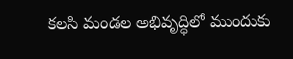కలసి మండల అభివృద్ధిలో ముందుకు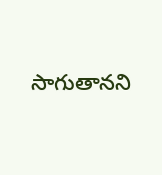సాగుతానని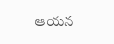ఆయన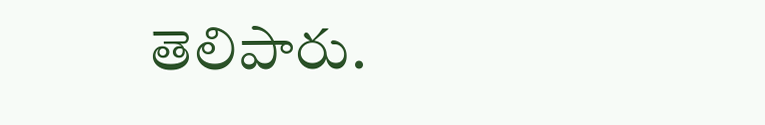తెలిపారు.